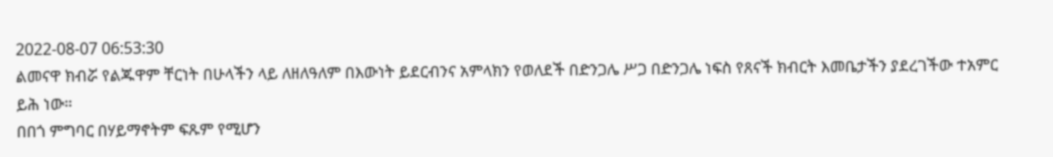2022-08-07 06:53:30
ልመናዋ ክብሯ የልጁዋም ቸርነት በሁላችን ላይ ለዘለዓለም በእውነት ይደርብንና አምላክን የወለደች በድንጋሌ ሥጋ በድንጋሌ ነፍስ የጸናች ክብርት እመቤታችን ያደረገችው ተአምር ይሕ ነው።
በበጎ ምግባር በሃይማኖትም ፍጹም የሚሆን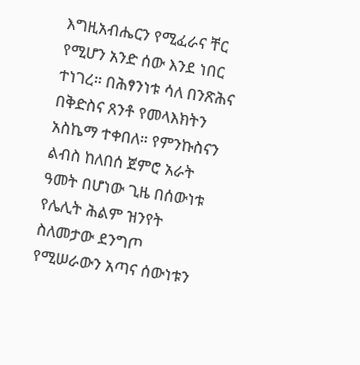እግዚአብሔርን የሚፈራና ቸር የሚሆን አንድ ሰው እንደ ነበር ተነገረ። በሕፃንነቱ ሳለ በንጽሕና በቅድስና ጸንቶ የመላእክትን አስኬማ ተቀበለ። የምንኩስናን ልብስ ከለበሰ ጀምሮ አራት ዓመት በሆነው ጊዜ በሰውነቱ የሌሊት ሕልም ዝንየት ስለመታው ደንግጦ የሚሠራውን አጣና ሰውነቱን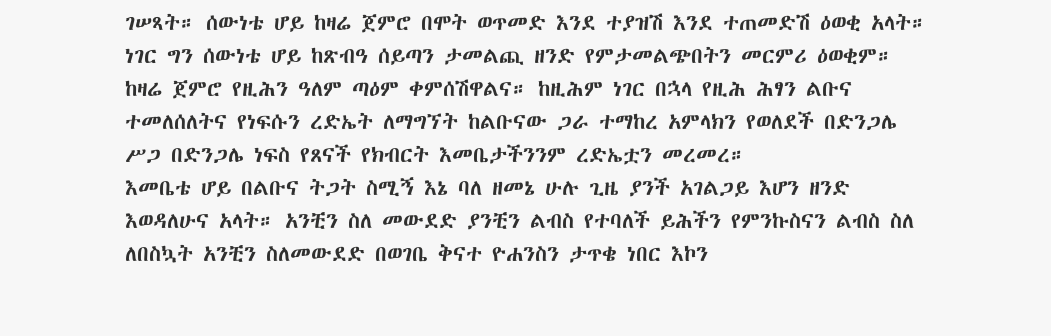ገሠጻት። ሰውነቴ ሆይ ከዛሬ ጀምሮ በሞት ወጥመድ እንደ ተያዝሽ እንደ ተጠመድሽ ዕወቂ አላት።
ነገር ግን ሰውነቴ ሆይ ከጽብዓ ሰይጣን ታመልጪ ዘንድ የምታመልጭበትን መርምሪ ዕወቂም። ከዛሬ ጀምሮ የዚሕን ዓለም ጣዕም ቀምሰሽዋልና። ከዚሕም ነገር በኋላ የዚሕ ሕፃን ልቡና ተመለሰለትና የነፍሱን ረድኤት ለማግኘት ከልቡናው ጋራ ተማከረ አምላክን የወለደች በድንጋሌ ሥጋ በድንጋሌ ነፍስ የጸናች የክብርት እመቤታችንንም ረድኤቷን መረመረ።
እመቤቴ ሆይ በልቡና ትጋት ስሚኝ እኔ ባለ ዘመኔ ሁሉ ጊዜ ያንች አገልጋይ እሆን ዘንድ እወዳለሁና አላት። አንቺን ስለ መውደድ ያንቺን ልብስ የተባለች ይሕችን የምንኩስናን ልብስ ስለ ለበስኳት አንቺን ስለመውደድ በወገቤ ቅናተ ዮሐንስን ታጥቄ ነበር እኮን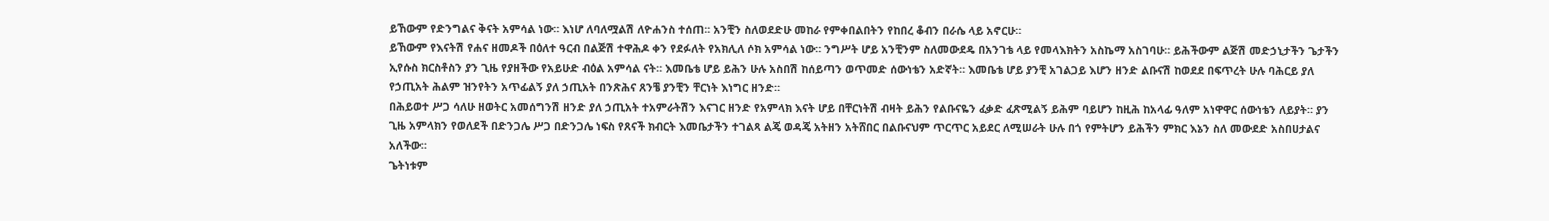ይኸውም የድንግልና ቅናት አምሳል ነው። እነሆ ለባለሟልሽ ለዮሐንስ ተሰጠ፡፡ አንቺን ስለወደድሁ መከራ የምቀበልበትን የከበረ ቆብን በራሴ ላይ አኖርሁ።
ይኸውም የእናትሽ የሐና ዘመዶች በዕለተ ዓርብ በልጅሽ ተዋሕዶ ቀን የደፉለት የአክሊለ ሶክ አምሳል ነው። ንግሥት ሆይ አንቺንም ስለመውደዴ በአንገቴ ላይ የመላእክትን አስኬማ አስገባሁ። ይሕችውም ልጅሽ መድኃኒታችን ጌታችን ኢየሱስ ክርስቶስን ያን ጊዜ የያዘችው የአይሁድ ብዕል አምሳል ናት። እመቤቴ ሆይ ይሕን ሁሉ አስበሽ ከሰይጣን ወጥመድ ሰውነቴን አድኛት። እመቤቴ ሆይ ያንቺ አገልጋይ እሆን ዘንድ ልቡናሽ ከወደደ በፍጥረት ሁሉ ባሕርይ ያለ የኃጢአት ሕልም ዝንየትን አጥፊልኝ ያለ ኃጢአት በንጽሕና ጸንቼ ያንቺን ቸርነት እነግር ዘንድ።
በሕይወተ ሥጋ ሳለሁ ዘወትር አመሰግንሽ ዘንድ ያለ ኃጢአት ተአምራትሽን እናገር ዘንድ የአምላክ እናት ሆይ በቸርነትሽ ብዛት ይሕን የልቡናዬን ፈቃድ ፈጽሚልኝ ይሕም ባይሆን ከዚሕ ከአላፊ ዓለም አነዋዋር ሰውነቴን ለይያት። ያን ጊዜ አምላክን የወለደች በድንጋሌ ሥጋ በድንጋሌ ነፍስ የጸናች ክብርት እመቤታችን ተገልጻ ልጄ ወዳጄ አትዘን አትሸበር በልቡናህም ጥርጥር አይደር ለሚሠራት ሁሉ በጎ የምትሆን ይሕችን ምክር እኔን ስለ መውደድ አስበሀታልና አለችው።
ጌትነቱም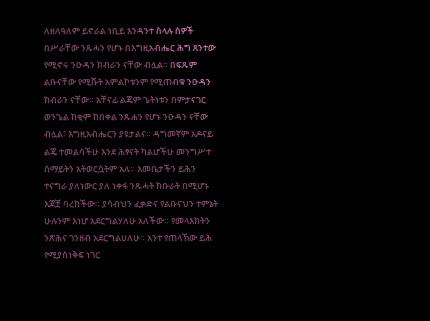ለዘለዓለም ይኖራል ነቢይ እንዳንተ ስላሉ ሰዎች በሥራቸው ንጹሓን የሆኑ በእግዚአብሔር ሕግ ጸንተው የሚኖሩ ንዑዳን ክብራን ናቸው ብሏል። በፍጹም ልቡናቸው የሚሹት አምልኮቱንም የሚጠብቁ ንዑዳን ክብራን ናቸው። አቸናፊ ልጄም ጌትነቱን በምታናገር ወንጌል ከቂም ከበቀል ንጹሐን የሆኑ ንዑዳን ናቸው ብሏል፣ እግዚአብሔርን ያዩታልና። ዳግመኛም አዶናይ ልጄ ተመልሳችሁ እንደ ሕፃናት ካልሆችሁ መንግሥተ ሰማይትን አትወርሷትም አለ። እመቤታችን ይሕን ተናግራ ያለነውር ያለ ነቀፋ ንጹሓት ክቡራት በሚሆኑ እጆቿ ባረከችው። ያሳብህን ፈቃድና የልቡናህን ተምኔት ሁሉንም እነሆ አደርግልሃለሁ አለችው። የመላእክትን ንጽሕና ገንዘብ አደርግልሀለሁ። አንተ የጠላኸው ይሕ የሚያስነቅፍ ነገር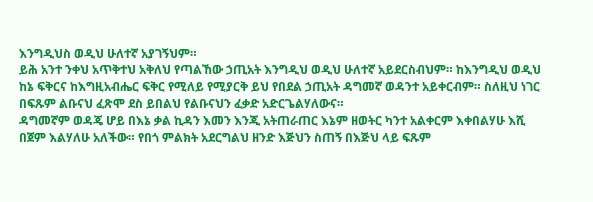እንግዲህስ ወዲህ ሁለተኛ አያገኝህም።
ይሕ አንተ ንቀህ አጥቅተህ አቅለህ የጣልኸው ኃጢአት እንግዲህ ወዲህ ሁለተኛ አይደርስብህም። ከእንግዲህ ወዲህ ከኔ ፍቅርና ከእግዚአብሔር ፍቅር የሚለይ የሚያርቅ ይህ የበደል ኃጢአት ዳግመኛ ወዳንተ አይቀርብም። ስለዚህ ነገር በፍጹም ልቡናህ ፈጽሞ ደስ ይበልህ የልቡናህን ፈቃድ አድርጌልሃለውና።
ዳግመኛም ወዳጄ ሆይ በእኔ ቃል ኪዳን እመን እንጂ አትጠራጠር እኔም ዘወትር ካንተ አልቀርም እቀበልሃሁ እሺ በጀም እልሃለሁ አለችው። የበጎ ምልክት አደርግልህ ዘንድ እጅህን ስጠኝ በእጅህ ላይ ፍጹም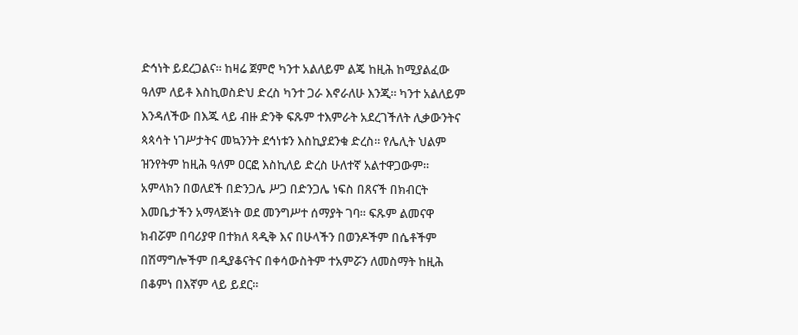ድኅነት ይደረጋልና፡፡ ከዛሬ ጀምሮ ካንተ አልለይም ልጄ ከዚሕ ከሚያልፈው ዓለም ለይቶ እስኪወስድህ ድረስ ካንተ ጋራ እኖራለሁ እንጂ። ካንተ አልለይም እንዳለችው በእጁ ላይ ብዙ ድንቅ ፍጹም ተእምራት አደረገችለት ሊቃውንትና ጳጳሳት ነገሥታትና መኳንንት ደኅነቱን እስኪያደንቁ ድረስ። የሌሊት ህልም ዝንየትም ከዚሕ ዓለም ዐርፎ እስኪለይ ድረስ ሁለተኛ አልተዋጋውም።
አምላክን በወለደች በድንጋሌ ሥጋ በድንጋሌ ነፍስ በጸናች በክብርት እመቤታችን አማላጅነት ወደ መንግሥተ ሰማያት ገባ። ፍጹም ልመናዋ ክብሯም በባሪያዋ በተክለ ጻዲቅ እና በሁላችን በወንዶችም በሴቶችም በሽማግሎችም በዲያቆናትና በቀሳውስትም ተአምሯን ለመስማት ከዚሕ በቆምነ በእኛም ላይ ይደር።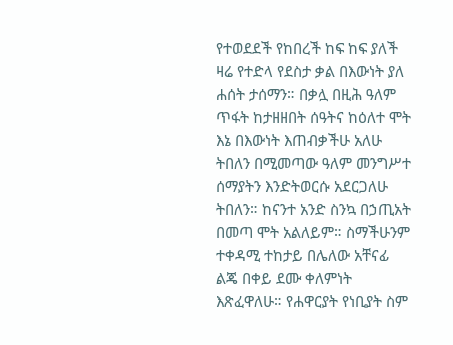የተወደደች የከበረች ከፍ ከፍ ያለች ዛሬ የተድላ የደስታ ቃል በእውነት ያለ ሐሰት ታሰማን። በቃሏ በዚሕ ዓለም ጥፋት ከታዘዘበት ሰዓትና ከዕለተ ሞት እኔ በእውነት እጠብቃችሁ አለሁ ትበለን በሚመጣው ዓለም መንግሥተ ሰማያትን እንድትወርሱ አደርጋለሁ ትበለን። ከናንተ አንድ ስንኳ በኃጢአት በመጣ ሞት አልለይም። ስማችሁንም ተቀዳሚ ተከታይ በሌለው አቸናፊ ልጄ በቀይ ደሙ ቀለምነት እጽፈዋለሁ። የሐዋርያት የነቢያት ስም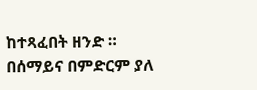ከተጻፈበት ዘንድ ።
በሰማይና በምድርም ያለ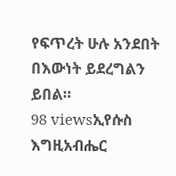የፍጥረት ሁሉ አንደበት በእውነት ይደረግልን ይበል።
98 viewsኢየሱስ እግዚአብሔር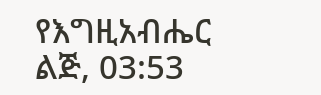የእግዚአብሔር ልጅ, 03:53